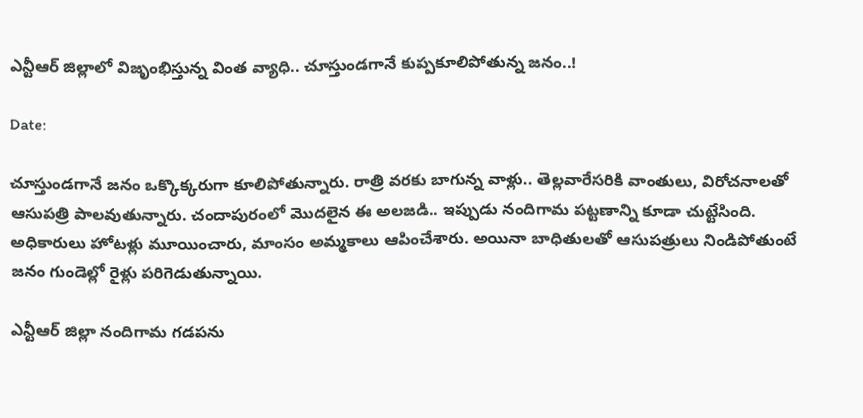ఎన్టీఆర్ జిల్లాలో విజృంభిస్తున్న వింత వ్యాధి.. చూస్తుండగానే కుప్పకూలిపోతున్న జనం..!

Date:

చూస్తుండగానే జనం ఒక్కొక్కరుగా కూలిపోతున్నారు. రాత్రి వరకు బాగున్న వాళ్లు.. తెల్లవారేసరికి వాంతులు, విరోచనాలతో ఆసుపత్రి పాలవుతున్నారు. చందాపురంలో మొదలైన ఈ అలజడి.. ఇప్పుడు నందిగామ పట్టణాన్ని కూడా చుట్టేసింది. అధికారులు హోటళ్లు మూయించారు, మాంసం అమ్మకాలు ఆపించేశారు. అయినా బాధితులతో ఆసుపత్రులు నిండిపోతుంటే జనం గుండెల్లో రైళ్లు పరిగెడుతున్నాయి.

ఎన్టీఆర్ జిల్లా నందిగామ గడపను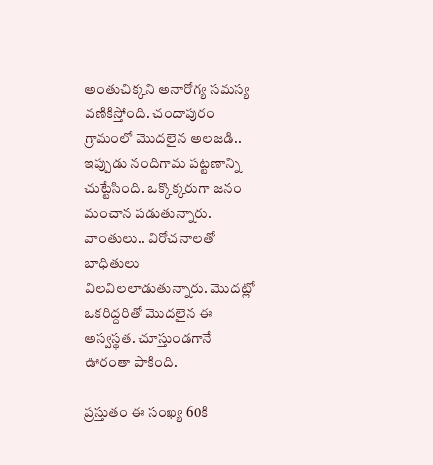అంతుచిక్కని అనారోగ్య సమస్య వణికిస్తోంది. చందాపురం గ్రామంలో మొదలైన అలజడి.. ఇప్పుడు నందిగామ పట్టణాన్ని చుట్టేసింది. ఒక్కొక్కరుగా జనం మంచాన పడుతున్నారు. వాంతులు.. విరోచనాలతో బాధితులు విలవిలలాడుతున్నారు. మొదట్లో ఒకరిద్దరితో మొదలైన ఈ అస్వస్థత. చూస్తుండగానే ఊరంతా పాకింది.

ప్రస్తుతం ఈ సంఖ్య 60కి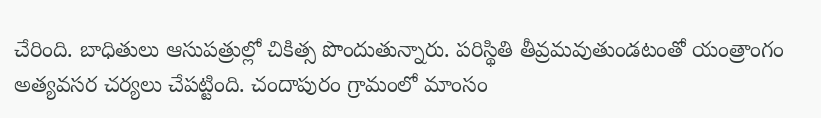చేరింది. బాధితులు ఆసుపత్రుల్లో చికిత్స పొందుతున్నారు. పరిస్థితి తీవ్రమవుతుండటంతో యంత్రాంగం అత్యవసర చర్యలు చేపట్టింది. చందాపురం గ్రామంలో మాంసం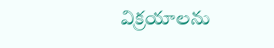విక్రయాలను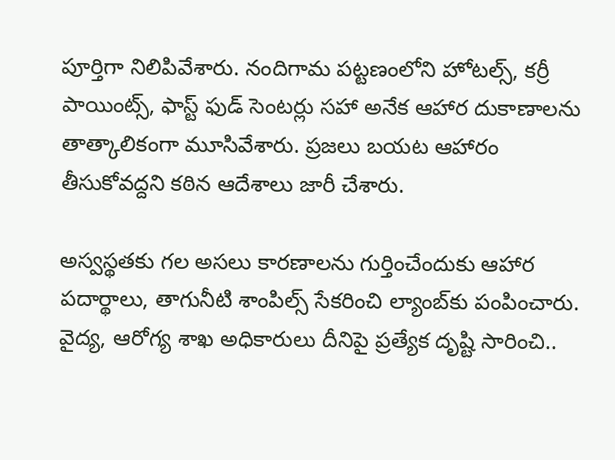పూర్తిగా నిలిపివేశారు. నందిగామ పట్టణంలోని హోటల్స్, కర్రీ పాయింట్స్, ఫాస్ట్ ఫుడ్ సెంటర్లు సహా అనేక ఆహార దుకాణాలను తాత్కాలికంగా మూసివేశారు. ప్రజలు బయట ఆహారం తీసుకోవద్దని కఠిన ఆదేశాలు జారీ చేశారు.

అస్వస్థతకు గల అసలు కారణాలను గుర్తించేందుకు ఆహార పదార్థాలు, తాగునీటి శాంపిల్స్ సేకరించి ల్యాంబ్‌కు పంపించారు. వైద్య, ఆరోగ్య శాఖ అధికారులు దీనిపై ప్రత్యేక దృష్టి సారించి..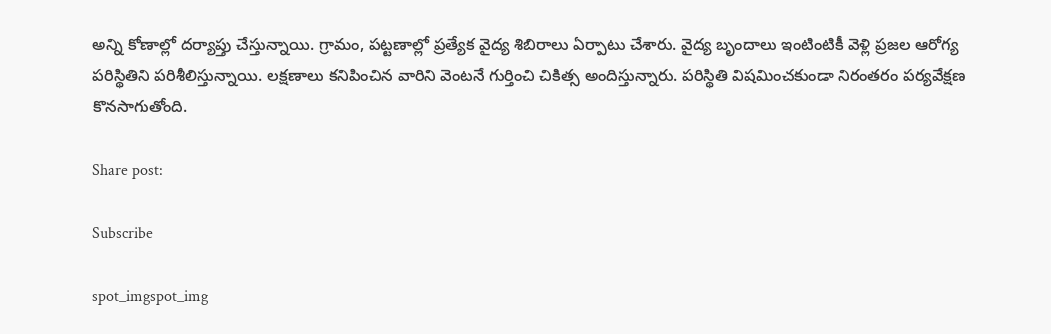అన్ని కోణాల్లో దర్యాప్తు చేస్తున్నాయి. గ్రామం, పట్టణాల్లో ప్రత్యేక వైద్య శిబిరాలు ఏర్పాటు చేశారు. వైద్య బృందాలు ఇంటింటికీ వెళ్లి ప్రజల ఆరోగ్య పరిస్థితిని పరిశీలిస్తున్నాయి. లక్షణాలు కనిపించిన వారిని వెంటనే గుర్తించి చికిత్స అందిస్తున్నారు. పరిస్థితి విషమించకుండా నిరంతరం పర్యవేక్షణ కొనసాగుతోంది.

Share post:

Subscribe

spot_imgspot_img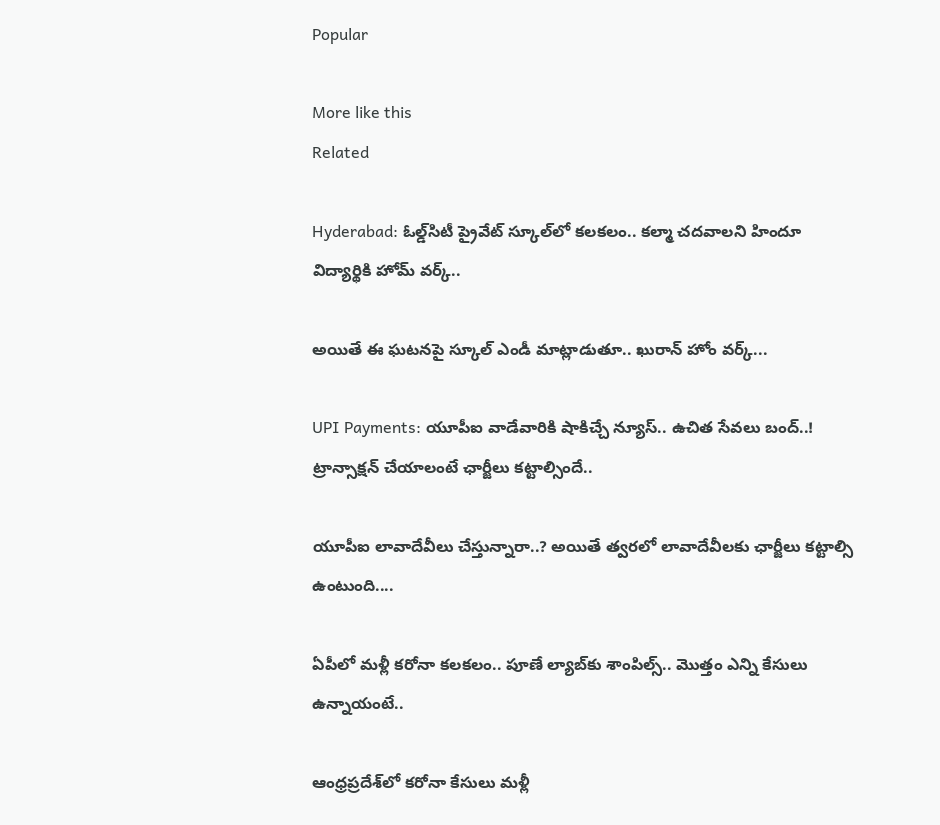Popular

More like this
Related

Hyderabad: ఓల్డ్‌సిటీ ప్రైవేట్‌ స్కూల్‌లో కలకలం.. కల్మా చదవాలని హిందూ విద్యార్థికి హోమ్‌ వర్క్‌..

అయితే ఈ ఘటనపై స్కూల్‌ ఎండీ‌ మాట్లాడుతూ.. ఖురాన్‌ హోం వర్క్‌...

UPI Payments: యూపీఐ వాడేవారికి షాకిచ్చే న్యూస్.. ఉచిత సేవలు బంద్..! ట్రాన్సాక్షన్ చేయాలంటే ఛార్జీలు కట్టాల్సిందే..

యూపీఐ లావాదేవీలు చేస్తున్నారా..? అయితే త్వరలో లావాదేవీలకు ఛార్జీలు కట్టాల్సి ఉంటుంది....

ఏపీలో మళ్లీ కరోనా కలకలం.. పూణే ల్యాబ్‌కు శాంపిల్స్.. మొత్తం ఎన్ని కేసులు ఉన్నాయంటే..

ఆంధ్రప్రదేశ్‌లో కరోనా కేసులు మళ్లీ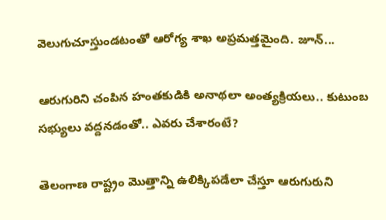వెలుగుచూస్తుండటంతో ఆరోగ్య శాఖ అప్రమత్తమైంది. జూన్...

ఆరుగురిని చంపిన హంత‌కుడికి అనాథ‌లా అంత్య‌క్రియ‌లు.. కుటుంబ సభ్యులు వద్దనడంతో.. ఎవరు చేశారంటే?

తెలంగాణ రాష్ట్రం మొత్తాన్ని ఉలిక్కిపడేలా చేస్తూ ఆరుగురుని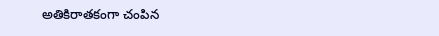అతికిరాతకంగా చంపిన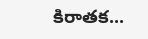కిరాతక...